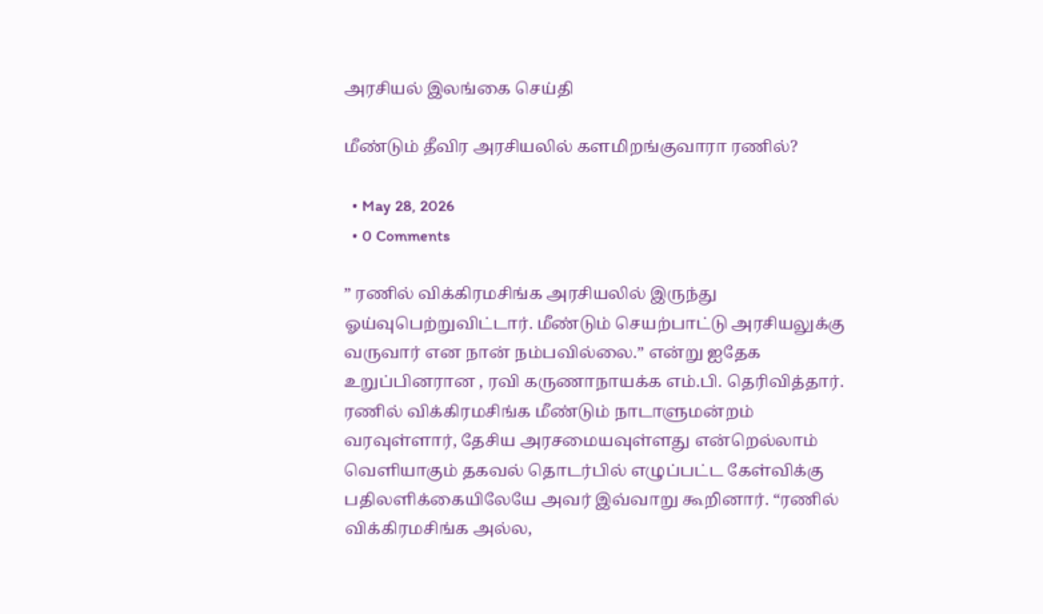அரசியல் இலங்கை செய்தி

மீண்டும் தீவிர அரசியலில் களமிறங்குவாரா ரணில்?

  • May 28, 2026
  • 0 Comments

” ரணில் விக்கிரமசிங்க அரசியலில் இருந்து ஓய்வுபெற்றுவிட்டார். மீண்டும் செயற்பாட்டு அரசியலுக்கு வருவார் என நான் நம்பவில்லை.” என்று ஐதேக உறுப்பினரான , ரவி கருணாநாயக்க எம்.பி. தெரிவித்தார். ரணில் விக்கிரமசிங்க மீண்டும் நாடாளுமன்றம் வரவுள்ளார், தேசிய அரசமையவுள்ளது என்றெல்லாம் வெளியாகும் தகவல் தொடர்பில் எழுப்பட்ட கேள்விக்கு பதிலளிக்கையிலேயே அவர் இவ்வாறு கூறினார். “ரணில் விக்கிரமசிங்க அல்ல,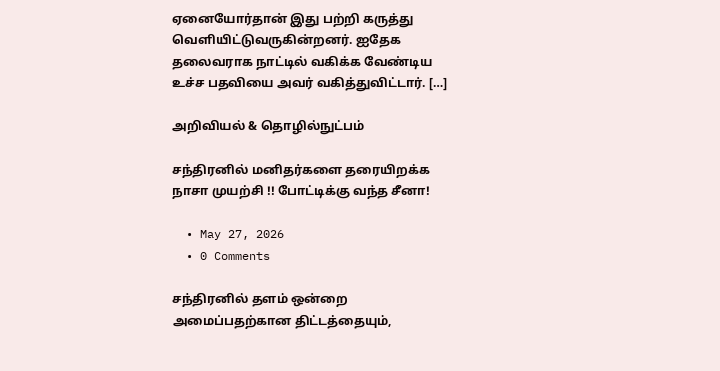ஏனையோர்தான் இது பற்றி கருத்து வெளியிட்டுவருகின்றனர். ஐதேக தலைவராக நாட்டில் வகிக்க வேண்டிய உச்ச பதவியை அவர் வகித்துவிட்டார். […]

அறிவியல் & தொழில்நுட்பம்

சந்திரனில் மனிதர்களை தரையிறக்க நாசா முயற்சி !! போட்டிக்கு வந்த சீனா!

  • May 27, 2026
  • 0 Comments

சந்திரனில் தளம் ஒன்றை அமைப்பதற்கான திட்டத்தையும்,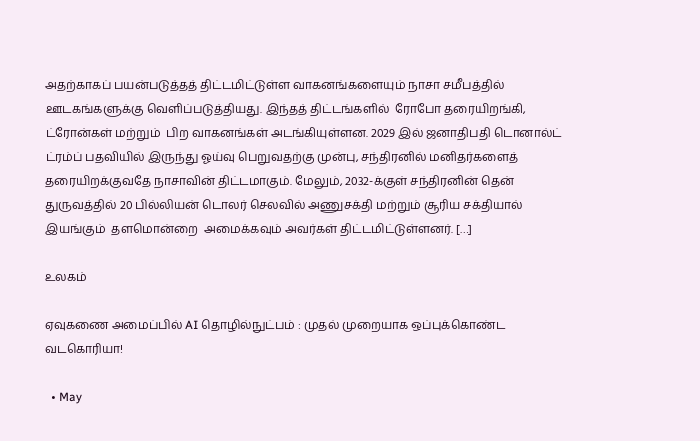அதற்காகப் பயன்படுத்தத் திட்டமிட்டுள்ள வாகனங்களையும் நாசா சமீபத்தில் ஊடகங்களுக்கு வெளிப்படுத்தியது. இந்தத் திட்டங்களில்  ரோபோ தரையிறங்கி, ட்ரோன்கள் மற்றும்  பிற வாகனங்கள் அடங்கியுள்ளன. 2029 இல் ஜனாதிபதி டொனால்ட் ட்ரம்ப் பதவியில் இருந்து ஓய்வு பெறுவதற்கு முன்பு, சந்திரனில் மனிதர்களைத் தரையிறக்குவதே நாசாவின் திட்டமாகும். மேலும், 2032-க்குள் சந்திரனின் தென் துருவத்தில் 20 பில்லியன் டொலர் செலவில் அணுசக்தி மற்றும் சூரிய சக்தியால் இயங்கும்  தளமொன்றை  அமைக்கவும் அவர்கள் திட்டமிட்டுள்ளனர். […]

உலகம்

ஏவுகணை அமைப்பில் AI தொழில்நுட்பம் : முதல் முறையாக ஒப்புக்கொண்ட வடகொரியா!

  • May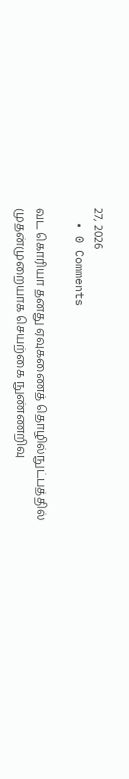27, 2026
  • 0 Comments

வட கொரியா தனது ஏவுகணைத் தொழில்நுட்பத்தில் முதன்முறையாக செயற்கை நுண்ணறிவு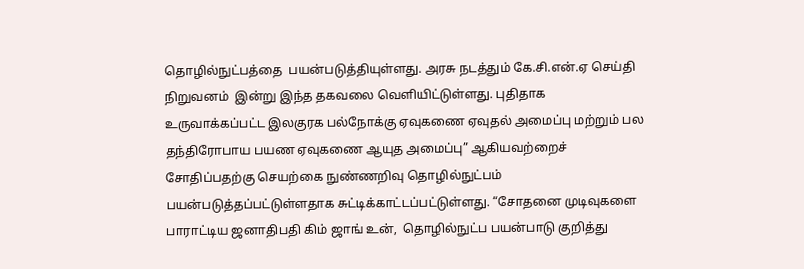தொழில்நுட்பத்தை  பயன்படுத்தியுள்ளது. அரசு நடத்தும் கே.சி.என்.ஏ செய்தி நிறுவனம்  இன்று இந்த தகவலை வெளியிட்டுள்ளது. புதிதாக உருவாக்கப்பட்ட இலகுரக பல்நோக்கு ஏவுகணை ஏவுதல் அமைப்பு மற்றும் பல தந்திரோபாய பயண ஏவுகணை ஆயுத அமைப்பு” ஆகியவற்றைச் சோதிப்பதற்கு செயற்கை நுண்ணறிவு தொழில்நுட்பம் பயன்படுத்தப்பட்டுள்ளதாக சுட்டிக்காட்டப்பட்டுள்ளது. “சோதனை முடிவுகளை  பாராட்டிய ஜனாதிபதி கிம் ஜாங் உன்,  தொழில்நுட்ப பயன்பாடு குறித்து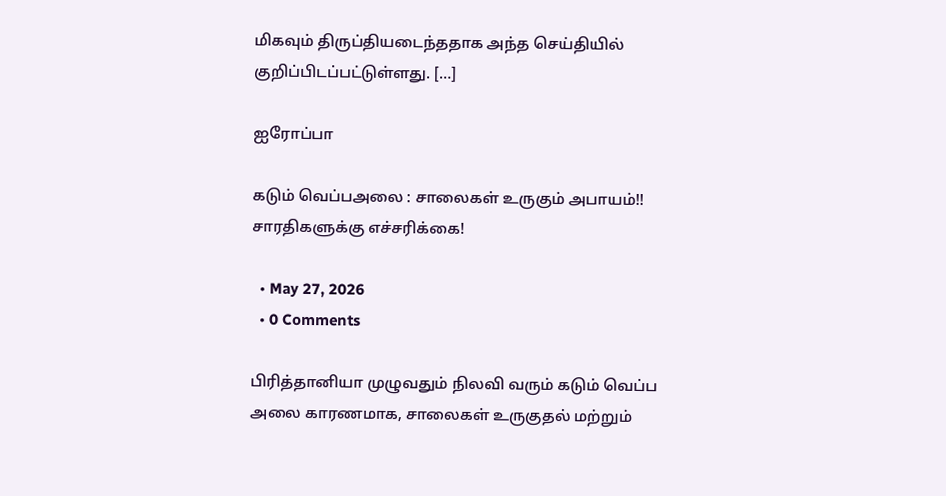மிகவும் திருப்தியடைந்ததாக அந்த செய்தியில் குறிப்பிடப்பட்டுள்ளது. […]

ஐரோப்பா

கடும் வெப்பஅலை : சாலைகள் உருகும் அபாயம்!! சாரதிகளுக்கு எச்சரிக்கை!

  • May 27, 2026
  • 0 Comments

பிரித்தானியா முழுவதும் நிலவி வரும் கடும் வெப்ப அலை காரணமாக, சாலைகள் உருகுதல் மற்றும்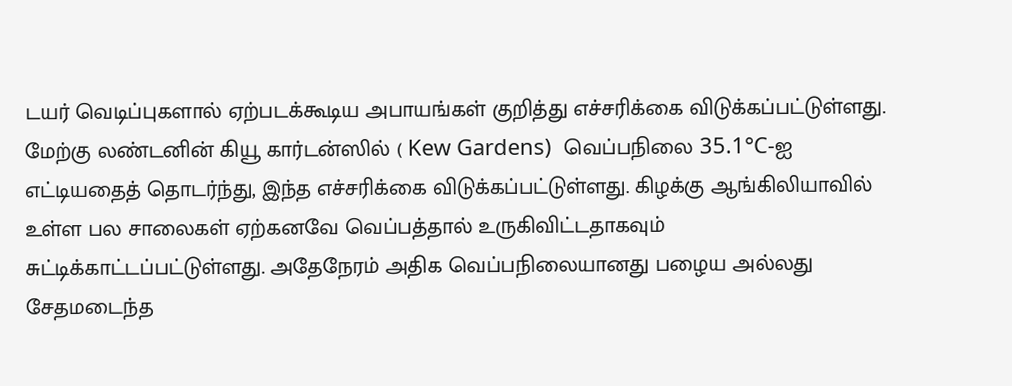டயர் வெடிப்புகளால் ஏற்படக்கூடிய அபாயங்கள் குறித்து எச்சரிக்கை விடுக்கப்பட்டுள்ளது. மேற்கு லண்டனின் கியூ கார்டன்ஸில் ( Kew Gardens)  வெப்பநிலை 35.1°C-ஐ எட்டியதைத் தொடர்ந்து, இந்த எச்சரிக்கை விடுக்கப்பட்டுள்ளது. கிழக்கு ஆங்கிலியாவில் உள்ள பல சாலைகள் ஏற்கனவே வெப்பத்தால் உருகிவிட்டதாகவும் சுட்டிக்காட்டப்பட்டுள்ளது. அதேநேரம் அதிக வெப்பநிலையானது பழைய அல்லது சேதமடைந்த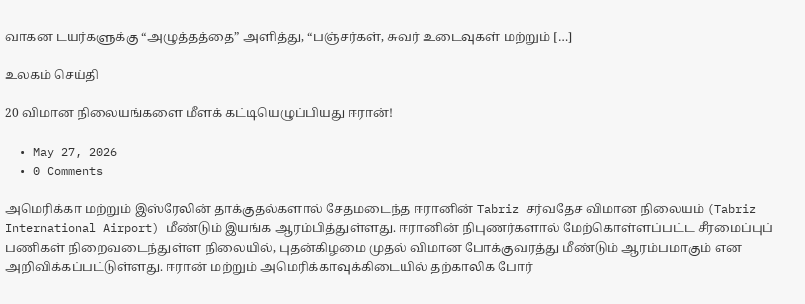வாகன டயர்களுக்கு “அழுத்தத்தை” அளித்து, “பஞ்சர்கள், சுவர் உடைவுகள் மற்றும் […]

உலகம் செய்தி

20 விமான நிலையங்களை மீளக் கட்டியெழுப்பியது ஈரான்!

  • May 27, 2026
  • 0 Comments

அமெரிக்கா மற்றும் இஸ்ரேலின் தாக்குதல்களால் சேதமடைந்த ஈரானின் Tabriz சர்வதேச விமான நிலையம் (Tabriz International Airport) மீண்டும் இயங்க ஆரம்பித்துள்ளது. ஈரானின் நிபுணர்களால் மேற்கொள்ளப்பட்ட சீரமைப்புப் பணிகள் நிறைவடைந்துள்ள நிலையில், புதன்கிழமை முதல் விமான போக்குவரத்து மீண்டும் ஆரம்பமாகும் என அறிவிக்கப்பட்டுள்ளது. ஈரான் மற்றும் அமெரிக்காவுக்கிடையில் தற்காலிக போர்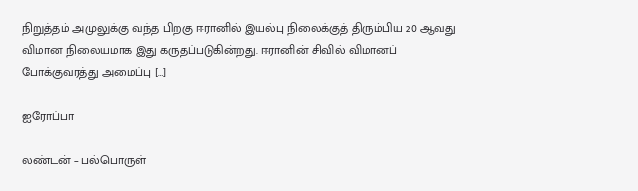நிறுத்தம் அமுலுக்கு வந்த பிறகு ஈரானில் இயல்பு நிலைக்குத் திரும்பிய 20 ஆவது விமான நிலையமாக இது கருதப்படுகின்றது. ஈரானின் சிவில் விமானப் போக்குவரத்து அமைப்பு […]

ஐரோப்பா

லண்டன் – பல்பொருள்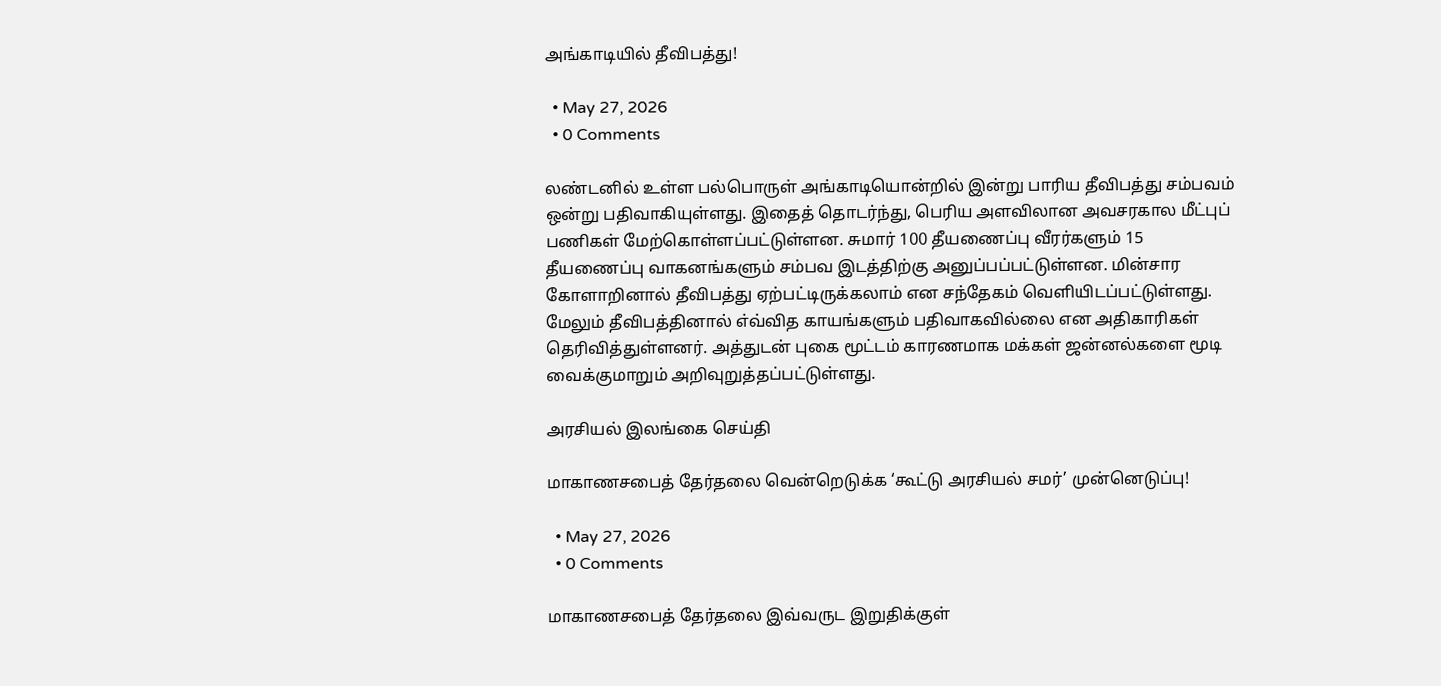அங்காடியில் தீவிபத்து!

  • May 27, 2026
  • 0 Comments

லண்டனில் உள்ள பல்பொருள் அங்காடியொன்றில் இன்று பாரிய தீவிபத்து சம்பவம் ஒன்று பதிவாகியுள்ளது. இதைத் தொடர்ந்து, பெரிய அளவிலான அவசரகால மீட்புப் பணிகள் மேற்கொள்ளப்பட்டுள்ளன. சுமார் 100 தீயணைப்பு வீரர்களும் 15 தீயணைப்பு வாகனங்களும் சம்பவ இடத்திற்கு அனுப்பப்பட்டுள்ளன. மின்சார கோளாறினால் தீவிபத்து ஏற்பட்டிருக்கலாம் என சந்தேகம் வெளியிடப்பட்டுள்ளது. மேலும் தீவிபத்தினால் எ்வ்வித காயங்களும் பதிவாகவில்லை என அதிகாரிகள் தெரிவித்துள்ளனர். அத்துடன் புகை மூட்டம் காரணமாக மக்கள் ஜன்னல்களை மூடி வைக்குமாறும் அறிவுறுத்தப்பட்டுள்ளது.

அரசியல் இலங்கை செய்தி

மாகாணசபைத் தேர்தலை வென்றெடுக்க ‘கூட்டு அரசியல் சமர்’ முன்னெடுப்பு!

  • May 27, 2026
  • 0 Comments

மாகாணசபைத் தேர்தலை இவ்வருட இறுதிக்குள்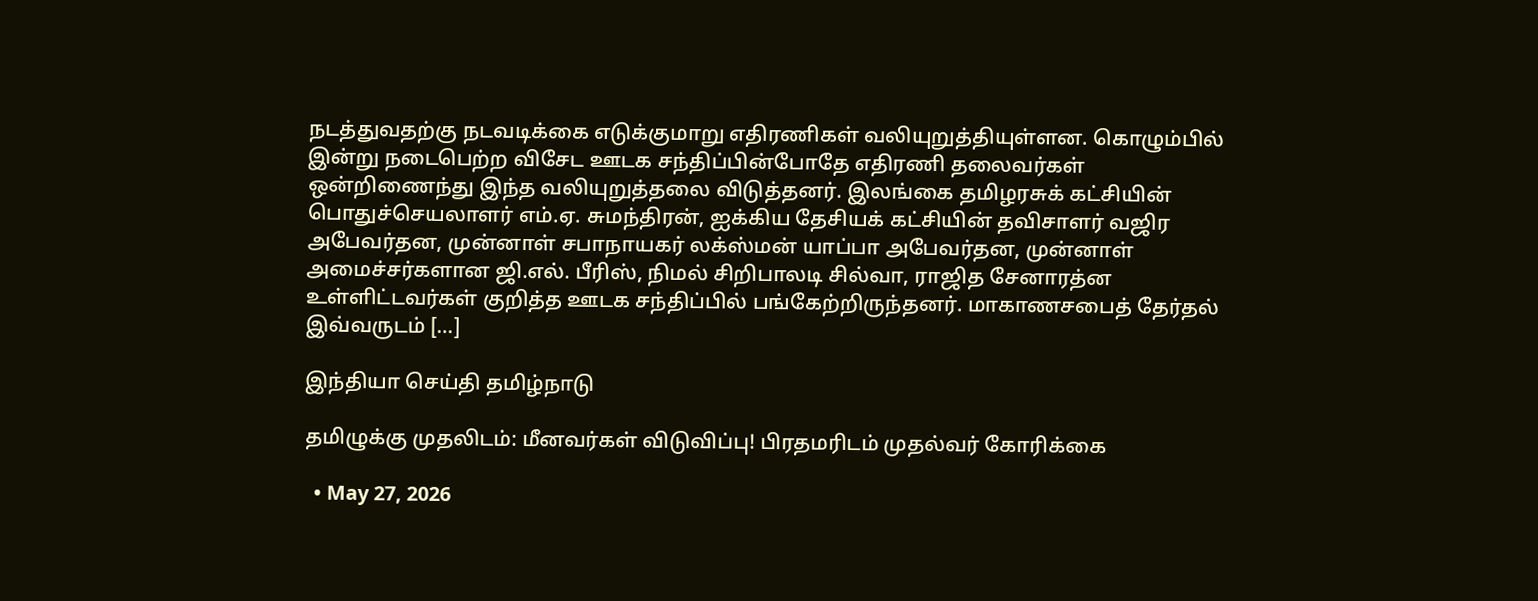நடத்துவதற்கு நடவடிக்கை எடுக்குமாறு எதிரணிகள் வலியுறுத்தியுள்ளன. கொழும்பில் இன்று நடைபெற்ற விசேட ஊடக சந்திப்பின்போதே எதிரணி தலைவர்கள் ஒன்றிணைந்து இந்த வலியுறுத்தலை விடுத்தனர். இலங்கை தமிழரசுக் கட்சியின் பொதுச்செயலாளர் எம்.ஏ. சுமந்திரன், ஐக்கிய தேசியக் கட்சியின் தவிசாளர் வஜிர அபேவர்தன, முன்னாள் சபாநாயகர் லக்ஸ்மன் யாப்பா அபேவர்தன, முன்னாள் அமைச்சர்களான ஜி.எல். பீரிஸ், நிமல் சிறிபாலடி சில்வா, ராஜித சேனாரத்ன உள்ளிட்டவர்கள் குறித்த ஊடக சந்திப்பில் பங்கேற்றிருந்தனர். மாகாணசபைத் தேர்தல் இவ்வருடம் […]

இந்தியா செய்தி தமிழ்நாடு

தமிழுக்கு முதலிடம்: மீனவர்கள் விடுவிப்பு! பிரதமரிடம் முதல்வர் கோரிக்கை

  • May 27, 2026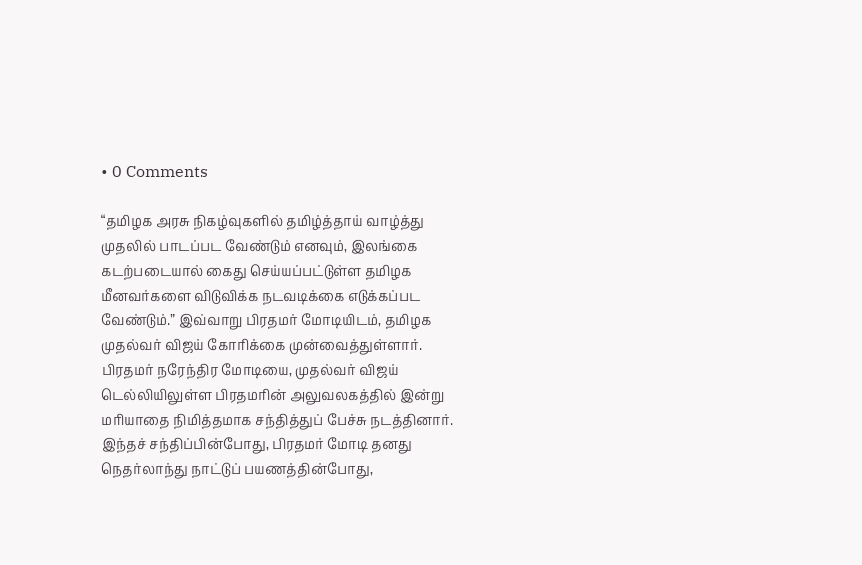• 0 Comments

“தமிழக அரசு நிகழ்வுகளில் தமிழ்த்தாய் வாழ்த்து முதலில் பாடப்பட வேண்டும் எனவும், இலங்கை கடற்படையால் கைது செய்யப்பட்டுள்ள தமிழக மீனவர்களை விடுவிக்க நடவடிக்கை எடுக்கப்பட வேண்டும்.” இவ்வாறு பிரதமர் மோடியிடம், தமிழக முதல்வர் விஜய் கோரிக்கை முன்வைத்துள்ளார். பிரதமர் நரேந்திர மோடியை, முதல்வர் விஜய் டெல்லியிலுள்ள பிரதமரின் அலுவலகத்தில் இன்று மரியாதை நிமித்தமாக சந்தித்துப் பேச்சு நடத்தினார். இந்தச் சந்திப்பின்போது, பிரதமர் மோடி தனது நெதர்லாந்து நாட்டுப் பயணத்தின்போது,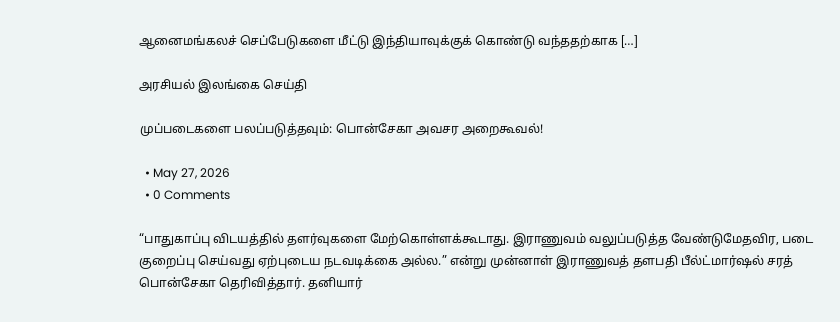ஆனைமங்கலச் செப்பேடுகளை மீட்டு இந்தியாவுக்குக் கொண்டு வந்ததற்காக […]

அரசியல் இலங்கை செய்தி

முப்படைகளை பலப்படுத்தவும்: பொன்சேகா அவசர அறைகூவல்!

  • May 27, 2026
  • 0 Comments

“பாதுகாப்பு விடயத்தில் தளர்வுகளை மேற்கொள்ளக்கூடாது. இராணுவம் வலுப்படுத்த வேண்டுமேதவிர, படை குறைப்பு செய்வது ஏற்புடைய நடவடிக்கை அல்ல.” என்று முன்னாள் இராணுவத் தளபதி பீல்ட்மார்ஷல் சரத் பொன்சேகா தெரிவித்தார். தனியார்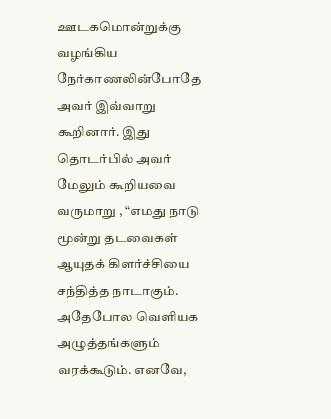ஊடகமொன்றுக்கு வழங்கிய நேர்காணலின்போதே அவர் இவ்வாறு கூறினார். இது தொடர்பில் அவர் மேலும் கூறியவை வருமாறு , “எமது நாடு மூன்று தடவைகள் ஆயுதக் கிளர்ச்சியை சந்தித்த நாடாகும். அதேபோல வெளியக அழுத்தங்களும் வரக்கூடும். எனவே,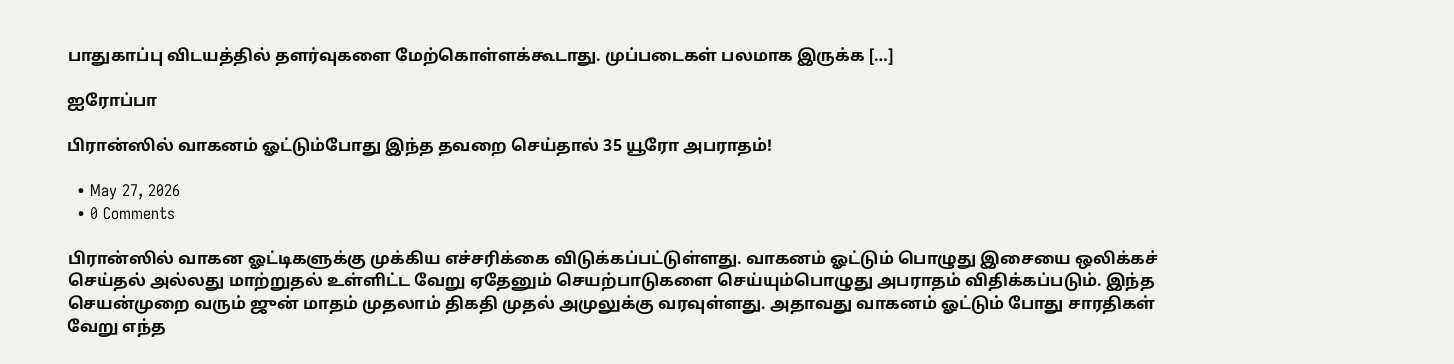பாதுகாப்பு விடயத்தில் தளர்வுகளை மேற்கொள்ளக்கூடாது. முப்படைகள் பலமாக இருக்க […]

ஐரோப்பா

பிரான்ஸில் வாகனம் ஓட்டும்போது இந்த தவறை செய்தால் 35 யூரோ அபராதம்!

  • May 27, 2026
  • 0 Comments

பிரான்ஸில் வாகன ஓட்டிகளுக்கு முக்கிய எச்சரிக்கை விடுக்கப்பட்டுள்ளது. வாகனம் ஓட்டும் பொழுது இசையை ஒலிக்கச் செய்தல் அல்லது மாற்றுதல் உள்ளிட்ட வேறு ஏதேனும் செயற்பாடுகளை செய்யும்பொழுது அபராதம் விதிக்கப்படும். இந்த செயன்முறை வரும் ஜுன் மாதம் முதலாம் திகதி முதல் அமுலுக்கு வரவுள்ளது. அதாவது வாகனம் ஓட்டும் போது சாரதிகள் வேறு எந்த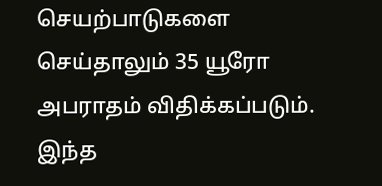செயற்பாடுகளை செய்தாலும் 35 யூரோ அபராதம் விதிக்கப்படும். இந்த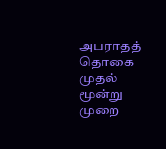அபராதத் தொகை முதல் மூன்று முறை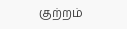குற்றம்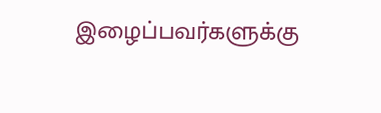இழைப்பவர்களுக்கு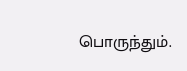பொருந்தும்.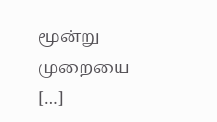மூன்று முறையை […]